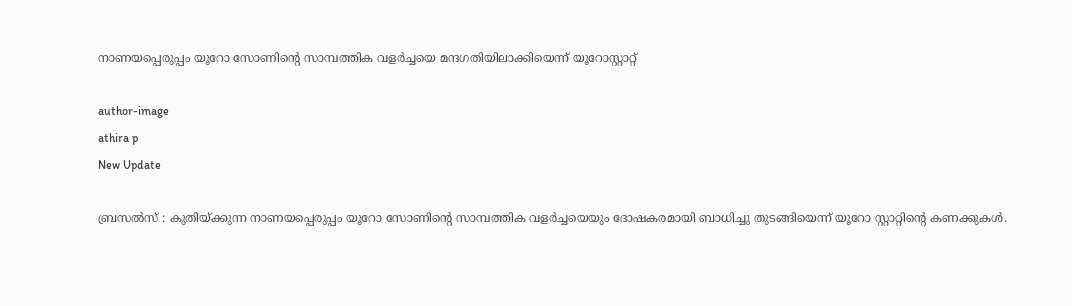നാണയപ്പെരുപ്പം യൂറോ സോണിന്റെ സാമ്പത്തിക വളര്‍ച്ചയെ മന്ദഗതിയിലാക്കിയെന്ന് യൂറോസ്റ്റാറ്റ്

author-image
athira p
New Update

ബ്രസല്‍സ് : കുതിയ്ക്കുന്ന നാണയപ്പെരുപ്പം യൂറോ സോണിന്റെ സാമ്പത്തിക വളര്‍ച്ചയെയും ദോഷകരമായി ബാധിച്ചു തുടങ്ങിയെന്ന് യൂറോ സ്റ്റാറ്റിന്റെ കണക്കുകള്‍.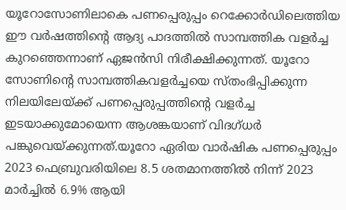യൂറോസോണിലാകെ പണപ്പെരുപ്പം റെക്കോര്‍ഡിലെത്തിയ ഈ വര്‍ഷത്തിന്റെ ആദ്യ പാദത്തില്‍ സാമ്പത്തിക വളര്‍ച്ച കുറഞ്ഞെന്നാണ് ഏജന്‍സി നിരീക്ഷിക്കുന്നത്. യൂറോ സോണിന്റെ സാമ്പത്തികവളര്‍ച്ചയെ സ്തംഭിപ്പിക്കുന്ന നിലയിലേയ്ക്ക് പണപ്പെരുപ്പത്തിന്റെ വളര്‍ച്ച ഇടയാക്കുമോയെന്ന ആശങ്കയാണ് വിദഗ്ധര്‍ പങ്കുവെയ്ക്കുന്നത്.യൂറോ ഏരിയ വാർഷിക പണപ്പെരുപ്പം 2023 ഫെബ്രുവരിയിലെ 8.5 ശതമാനത്തിൽ നിന്ന് 2023 മാർച്ചിൽ 6.9% ആയി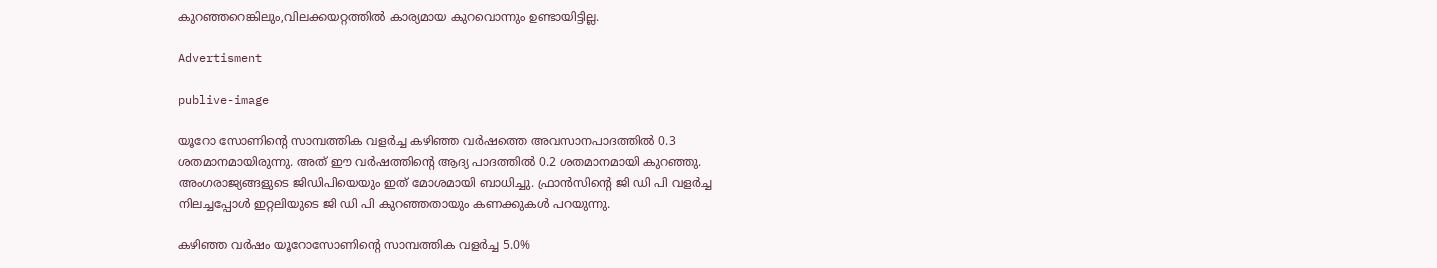കുറഞ്ഞറെങ്കിലും,വിലക്കയറ്റത്തിൽ കാര്യമായ കുറവൊന്നും ഉണ്ടായിട്ടില്ല.

Advertisment

publive-image

യൂറോ സോണിന്റെ സാമ്പത്തിക വളര്‍ച്ച കഴിഞ്ഞ വര്‍ഷത്തെ അവസാനപാദത്തില്‍ 0.3 ശതമാനമായിരുന്നു. അത് ഈ വര്‍ഷത്തിന്റെ ആദ്യ പാദത്തില്‍ 0.2 ശതമാനമായി കുറഞ്ഞു. അംഗരാജ്യങ്ങളുടെ ജിഡിപിയെയും ഇത് മോശമായി ബാധിച്ചു. ഫ്രാന്‍സിന്റെ ജി ഡി പി വളര്‍ച്ച നിലച്ചപ്പോള്‍ ഇറ്റലിയുടെ ജി ഡി പി കുറഞ്ഞതായും കണക്കുകള്‍ പറയുന്നു.

കഴിഞ്ഞ വര്‍ഷം യൂറോസോണിന്റെ സാമ്പത്തിക വളര്‍ച്ച 5.0%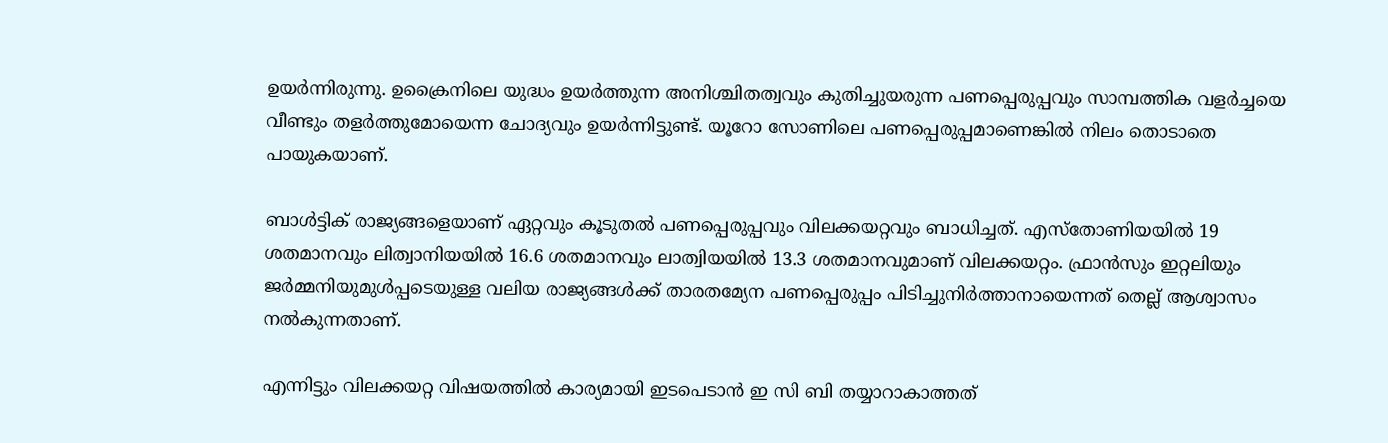ഉയര്‍ന്നിരുന്നു. ഉക്രൈനിലെ യുദ്ധം ഉയര്‍ത്തുന്ന അനിശ്ചിതത്വവും കുതിച്ചുയരുന്ന പണപ്പെരുപ്പവും സാമ്പത്തിക വളര്‍ച്ചയെ വീണ്ടും തളര്‍ത്തുമോയെന്ന ചോദ്യവും ഉയര്‍ന്നിട്ടുണ്ട്. യൂറോ സോണിലെ പണപ്പെരുപ്പമാണെങ്കില്‍ നിലം തൊടാതെ പായുകയാണ്.

ബാള്‍ട്ടിക് രാജ്യങ്ങളെയാണ് ഏറ്റവും കൂടുതല്‍ പണപ്പെരുപ്പവും വിലക്കയറ്റവും ബാധിച്ചത്. എസ്തോണിയയില്‍ 19 ശതമാനവും ലിത്വാനിയയില്‍ 16.6 ശതമാനവും ലാത്വിയയില്‍ 13.3 ശതമാനവുമാണ് വിലക്കയറ്റം. ഫ്രാന്‍സും ഇറ്റലിയും ജര്‍മ്മനിയുമുള്‍പ്പടെയുള്ള വലിയ രാജ്യങ്ങള്‍ക്ക് താരതമ്യേന പണപ്പെരുപ്പം പിടിച്ചുനിര്‍ത്താനായെന്നത് തെല്ല് ആശ്വാസം നല്‍കുന്നതാണ്.

എന്നിട്ടും വിലക്കയറ്റ വിഷയത്തിൽ കാര്യമായി ഇടപെടാന്‍ ഇ സി ബി തയ്യാറാകാത്തത്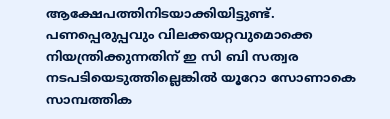ആക്ഷേപത്തിനിടയാക്കിയിട്ടുണ്ട്. പണപ്പെരുപ്പവും വിലക്കയറ്റവുമൊക്കെ നിയന്ത്രിക്കുന്നതിന് ഇ സി ബി സത്വര നടപടിയെടുത്തില്ലെങ്കില്‍ യൂറോ സോണാകെ സാമ്പത്തിക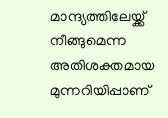മാന്ദ്യത്തിലേയ്ക്ക് നീങ്ങുമെന്ന അതിശക്തമായ മുന്നറിയിപ്പാണ്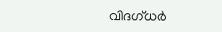വിദഗ്ധര്‍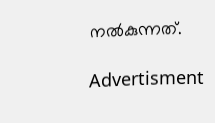നല്‍കുന്നത്.

Advertisment